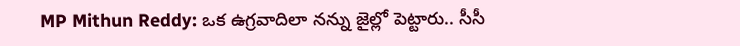MP Mithun Reddy: ఒక ఉగ్రవాదిలా నన్ను జైల్లో పెట్టారు.. సీసీ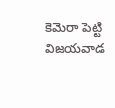కెమెరా పెట్టి విజయవాడ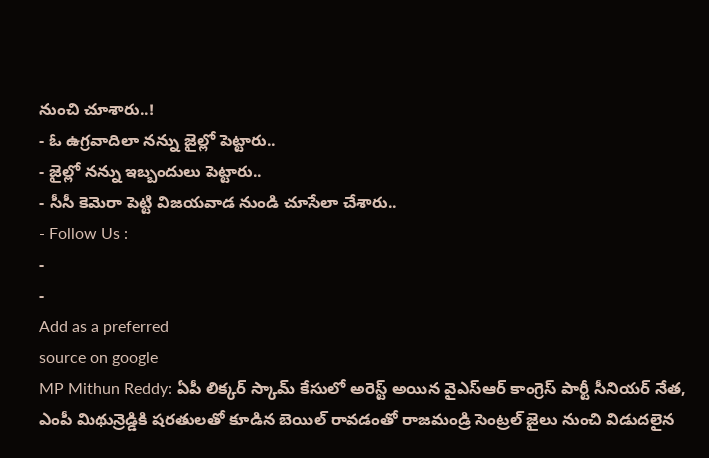నుంచి చూశారు..!
- ఓ ఉగ్రవాదిలా నన్ను జైల్లో పెట్టారు..
- జైల్లో నన్ను ఇబ్బందులు పెట్టారు..
- సీసీ కెమెరా పెట్టి విజయవాడ నుండి చూసేలా చేశారు..
- Follow Us :
-
-
Add as a preferred
source on google
MP Mithun Reddy: ఏపీ లిక్కర్ స్కామ్ కేసులో అరెస్ట్ అయిన వైఎస్ఆర్ కాంగ్రెస్ పార్టీ సీనియర్ నేత, ఎంపీ మిథున్రెడ్డికి షరతులతో కూడిన బెయిల్ రావడంతో రాజమండ్రి సెంట్రల్ జైలు నుంచి విడుదలైన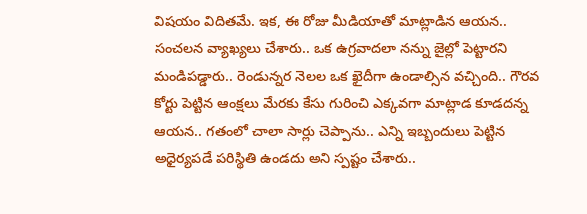విషయం విదితమే. ఇక, ఈ రోజు మీడియాతో మాట్లాడిన ఆయన.. సంచలన వ్యాఖ్యలు చేశారు.. ఒక ఉగ్రవాదలా నన్ను జైల్లో పెట్టారని మండిపడ్డారు.. రెండున్నర నెలల ఒక ఖైదీగా ఉండాల్సిన వచ్చింది.. గౌరవ కోర్టు పెట్టిన ఆంక్షలు మేరకు కేసు గురించి ఎక్కవగా మాట్లాడ కూడదన్న ఆయన.. గతంలో చాలా సార్లు చెప్పాను.. ఎన్ని ఇబ్బందులు పెట్టిన అధైర్యపడే పరిస్థితి ఉండదు అని స్పష్టం చేశారు..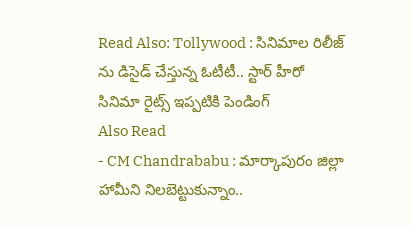Read Also: Tollywood : సినిమాల రిలీజ్ ను డిసైడ్ చేస్తున్న ఓటీటీ.. స్టార్ హీరో సినిమా రైట్స్ ఇప్పటికి పెండింగ్
Also Read
- CM Chandrababu : మార్కాపురం జిల్లా హామీని నిలబెట్టుకున్నాం..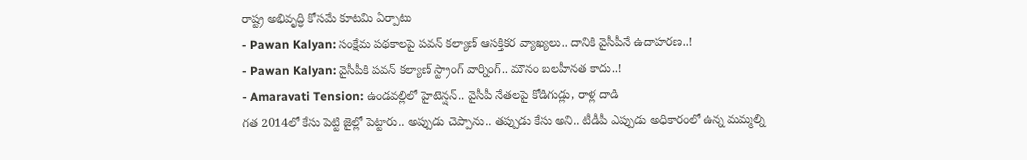రాష్ట్ర అభివృద్ధి కోసమే కూటమి ఏర్పాటు
- Pawan Kalyan: సంక్షేమ పథకాలపై పవన్ కల్యాణ్ ఆసక్తికర వ్యాఖ్యలు.. దానికి వైసీపీనే ఉదాహరణ..!
- Pawan Kalyan: వైసీపీకి పవన్ కల్యాణ్ స్ట్రాంగ్ వార్నింగ్.. మౌనం బలహీనత కాదు..!
- Amaravati Tension: ఉండవల్లిలో హైటెన్షన్.. వైసీపీ నేతలపై కోడిగుడ్లు, రాళ్ల దాడి
గత 2014లో కేసు పెట్టి జైల్లో పెట్టారు.. అప్పుడు చెప్పాను.. తప్పుడు కేసు అని.. టీడీపీ ఎప్పుడు అధికారంలో ఉన్న మమ్మల్ని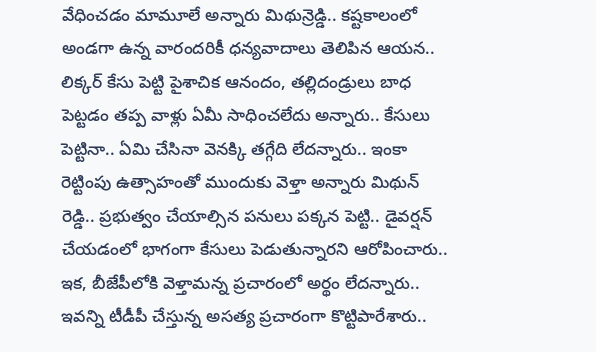వేధించడం మామూలే అన్నారు మిథున్రెడ్డి.. కష్టకాలంలో అండగా ఉన్న వారందరికీ ధన్యవాదాలు తెలిపిన ఆయన.. లిక్కర్ కేసు పెట్టి పైశాచిక ఆనందం, తల్లిదండ్రులు బాధ పెట్టడం తప్ప వాళ్లు ఏమీ సాధించలేదు అన్నారు.. కేసులు పెట్టినా.. ఏమి చేసినా వెనక్కి తగ్గేది లేదన్నారు.. ఇంకా రెట్టింపు ఉత్సాహంతో ముందుకు వెళ్తా అన్నారు మిథున్ రెడ్డి.. ప్రభుత్వం చేయాల్సిన పనులు పక్కన పెట్టి.. డైవర్షన్ చేయడంలో భాగంగా కేసులు పెడుతున్నారని ఆరోపించారు.. ఇక, బీజేపీలోకి వెళ్తామన్న ప్రచారంలో అర్థం లేదన్నారు.. ఇవన్ని టీడీపీ చేస్తున్న అసత్య ప్రచారంగా కొట్టిపారేశారు..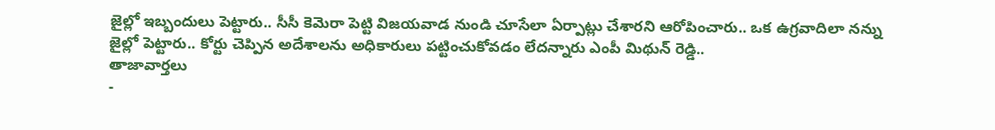జైల్లో ఇబ్బందులు పెట్టారు.. సీసీ కెమెరా పెట్టి విజయవాడ నుండి చూసేలా ఏర్పాట్లు చేశారని ఆరోపించారు.. ఒక ఉగ్రవాదిలా నన్ను జైల్లో పెట్టారు.. కోర్టు చెప్పిన అదేశాలను అధికారులు పట్టించుకోవడం లేదన్నారు ఎంపీ మిథున్ రెడ్డి..
తాజావార్తలు
-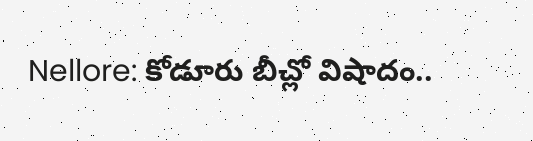Nellore: కోడూరు బీచ్లో విషాదం..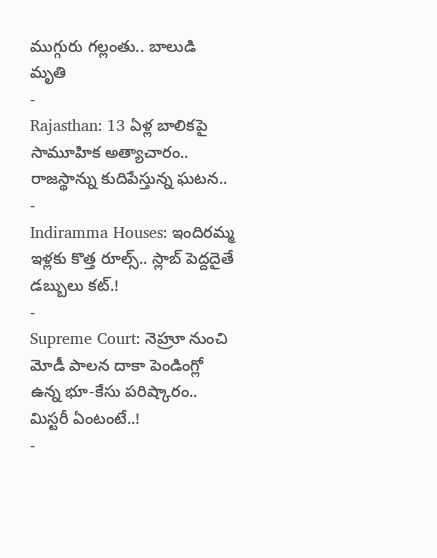ముగ్గురు గల్లంతు.. బాలుడి మృతి
-
Rajasthan: 13 ఏళ్ల బాలికపై సామూహిక అత్యాచారం.. రాజస్థాన్ను కుదిపేస్తున్న ఘటన..
-
Indiramma Houses: ఇందిరమ్మ ఇళ్లకు కొత్త రూల్స్.. స్లాబ్ పెద్దదైతే డబ్బులు కట్.!
-
Supreme Court: నెహ్రూ నుంచి మోడీ పాలన దాకా పెండింగ్లో ఉన్న భూ-కేసు పరిష్కారం.. మిస్టరీ ఏంటంటే..!
-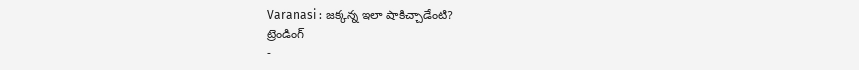Varanasi : జక్కన్న ఇలా షాకిచ్చాడేంటి?
ట్రెండింగ్
-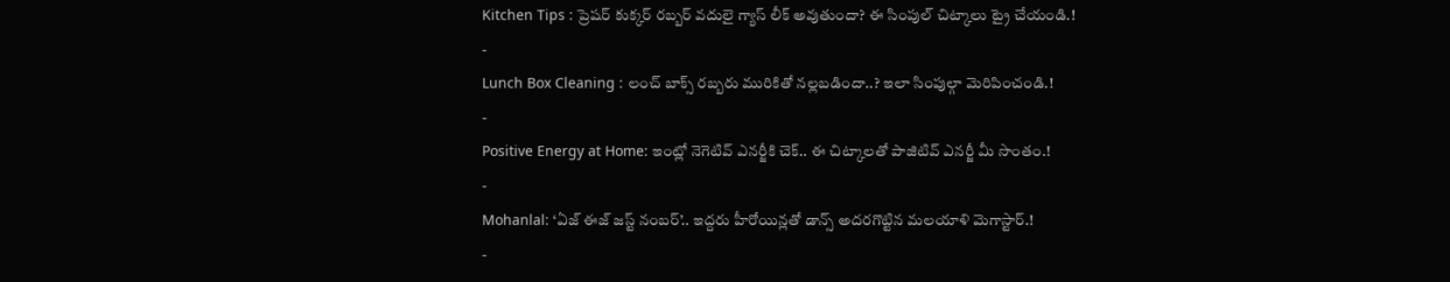Kitchen Tips : ప్రెషర్ కుక్కర్ రబ్బర్ వదులై గ్యాస్ లీక్ అవుతుందా? ఈ సింపుల్ చిట్కాలు ట్రై చేయండి.!
-
Lunch Box Cleaning : లంచ్ బాక్స్ రబ్బరు మురికితో నల్లబడిందా..? ఇలా సింపుల్గా మెరిపించండి.!
-
Positive Energy at Home: ఇంట్లో నెగెటివ్ ఎనర్జీకి చెక్.. ఈ చిట్కాలతో పాజిటివ్ ఎనర్జీ మీ సొంతం.!
-
Mohanlal: ‘ఏజ్ ఈజ్ జస్ట్ నంబర్’.. ఇద్దరు హీరోయిన్లతో డాన్స్ అదరగొట్టిన మలయాళి మెగాస్టార్.!
-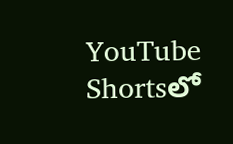YouTube Shortsలో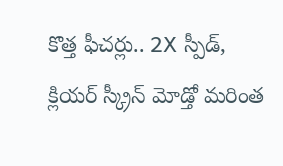కొత్త ఫీచర్లు.. 2X స్పీడ్, క్లియర్ స్క్రీన్ మోడ్తో మరింత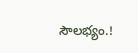సౌలభ్యం.!